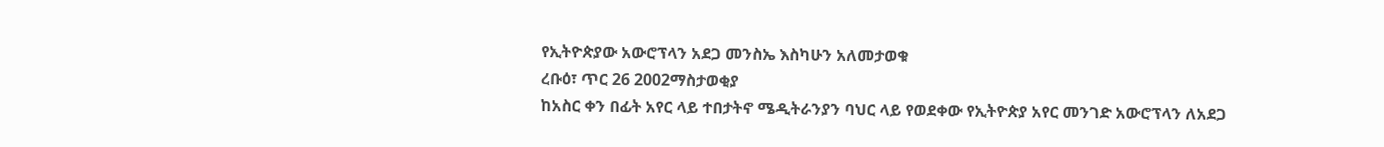የኢትዮጵያው አውሮፕላን አደጋ መንስኤ እስካሁን አለመታወቁ
ረቡዕ፣ ጥር 26 2002ማስታወቂያ
ከአስር ቀን በፊት አየር ላይ ተበታትኖ ሜዲትራንያን ባህር ላይ የወደቀው የኢትዮጵያ አየር መንገድ አውሮፕላን ለአደጋ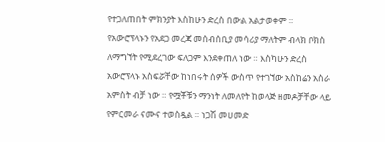የተጋለጠበት ምክንያት እስከሁን ድረስ በውል አልታወቀም ። የአውሮፕላኑን የአደጋ መረጃ መሰብሰቢያ መሳሪያ ማለትም ብላክ ቦክስ ለማግኘት የሚደረገው ፍለጋም እንደቀጠለ ነው ። እስካሁን ድረስ አውሮፕላኑ አስፍሯቸው ከነበሩት ሰዎች ውስጥ የተገኘው አስከሬን አስራ አምስት ብቻ ነው ። የሟቾቹን ማንነት ለመለየት ከወላጅ ዘመዶቻቸው ላይ የምርመራ ናሙና ተወስዷል ። ነጋሽ መሀመድ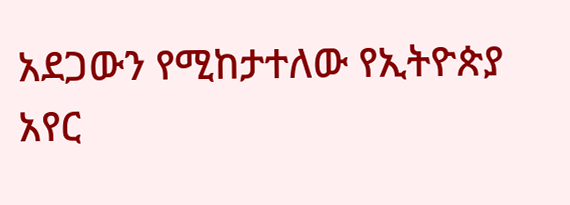አደጋውን የሚከታተለው የኢትዮጵያ አየር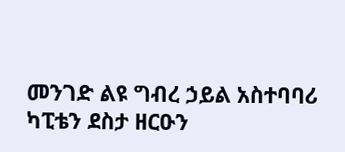መንገድ ልዩ ግብረ ኃይል አስተባባሪ ካፒቴን ደስታ ዘርዑን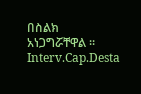በስልክ አነጋግሯቸዋል ።
Interv.Cap.Desta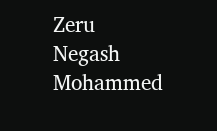Zeru
Negash Mohammed